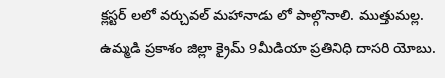క్లస్టర్ లలో వర్చువల్ మహానాడు లో పాల్గొనాలి. ముత్తుమల్ల.
ఉమ్మడి ప్రకాశం జిల్లా క్రైమ్ 9మీడియా ప్రతినిధి దాసరి యోబు.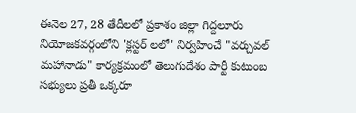ఈనెల 27, 28 తేదీలలో ప్రకాశం జిల్లా గిద్దలూరు నియోజకవర్గంలోని 'క్లస్టర్ లలో' నిర్వహించే "వర్చువల్ మహానాడు" కార్యక్రమంలో తెలుగుదేశం పార్టీ కుటుంబ సభ్యులు ప్రతీ ఒక్కరూ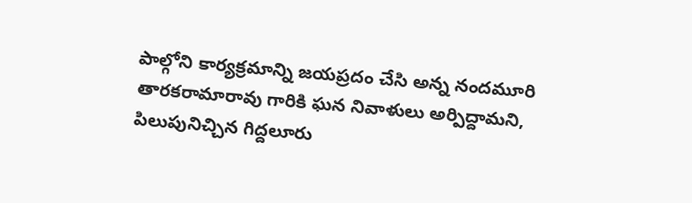పాల్గోని కార్యక్రమాన్ని జయప్రదం చేసి అన్న నందమూరి తారకరామారావు గారికి ఘన నివాళులు అర్పిద్దామని, పిలుపునిచ్చిన గిద్దలూరు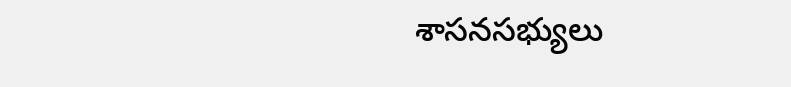శాసనసభ్యులు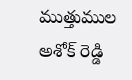ముత్తుముల అశోక్ రెడ్డి